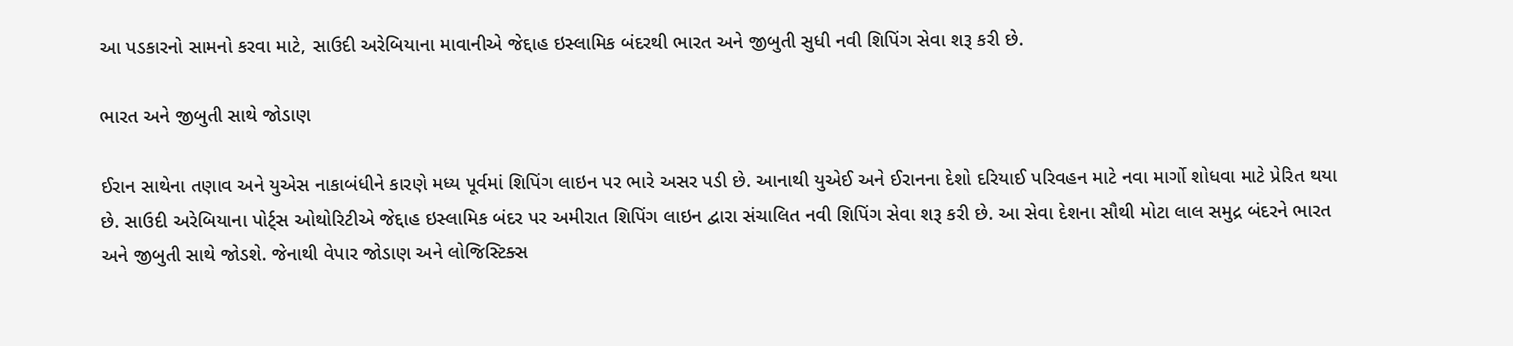આ પડકારનો સામનો કરવા માટે, સાઉદી અરેબિયાના માવાનીએ જેદ્દાહ ઇસ્લામિક બંદરથી ભારત અને જીબુતી સુધી નવી શિપિંગ સેવા શરૂ કરી છે.

ભારત અને જીબુતી સાથે જોડાણ

ઈરાન સાથેના તણાવ અને યુએસ નાકાબંધીને કારણે મધ્ય પૂર્વમાં શિપિંગ લાઇન પર ભારે અસર પડી છે. આનાથી યુએઈ અને ઈરાનના દેશો દરિયાઈ પરિવહન માટે નવા માર્ગો શોધવા માટે પ્રેરિત થયા છે. સાઉદી અરેબિયાના પોર્ટ્સ ઓથોરિટીએ જેદ્દાહ ઇસ્લામિક બંદર પર અમીરાત શિપિંગ લાઇન દ્વારા સંચાલિત નવી શિપિંગ સેવા શરૂ કરી છે. આ સેવા દેશના સૌથી મોટા લાલ સમુદ્ર બંદરને ભારત અને જીબુતી સાથે જોડશે. જેનાથી વેપાર જોડાણ અને લોજિસ્ટિક્સ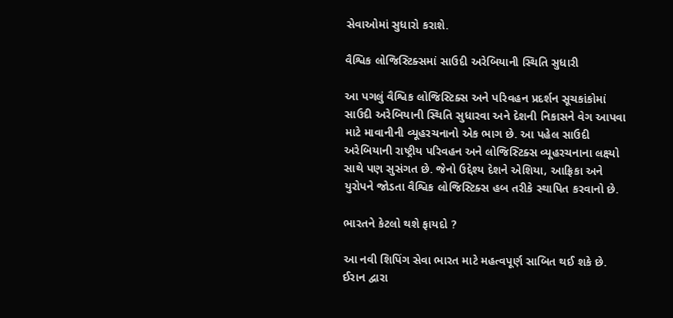સેવાઓમાં સુધારો કરાશે.

વૈશ્વિક લોજિસ્ટિક્સમાં સાઉદી અરેબિયાની સ્થિતિ સુધારી

આ પગલું વૈશ્વિક લોજિસ્ટિક્સ અને પરિવહન પ્રદર્શન સૂચકાંકોમાં સાઉદી અરેબિયાની સ્થિતિ સુધારવા અને દેશની નિકાસને વેગ આપવા માટે માવાનીની વ્યૂહરચનાનો એક ભાગ છે. આ પહેલ સાઉદી અરેબિયાની રાષ્ટ્રીય પરિવહન અને લોજિસ્ટિક્સ વ્યૂહરચનાના લક્ષ્યો સાથે પણ સુસંગત છે. જેનો ઉદ્દેશ્ય દેશને એશિયા, આફ્રિકા અને યુરોપને જોડતા વૈશ્વિક લોજિસ્ટિક્સ હબ તરીકે સ્થાપિત કરવાનો છે.

ભારતને કેટલો થશે ફાયદો ?

આ નવી શિપિંગ સેવા ભારત માટે મહત્વપૂર્ણ સાબિત થઈ શકે છે. ઈરાન દ્વારા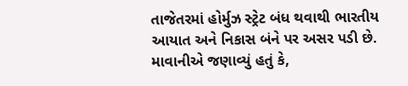તાજેતરમાં હોર્મુઝ સ્ટ્રેટ બંધ થવાથી ભારતીય આયાત અને નિકાસ બંને પર અસર પડી છે. માવાનીએ જણાવ્યું હતું કે,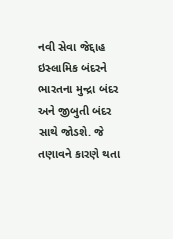નવી સેવા જેદ્દાહ ઇસ્લામિક બંદરને ભારતના મુન્દ્રા બંદર અને જીબુતી બંદર સાથે જોડશે. જે તણાવને કારણે થતા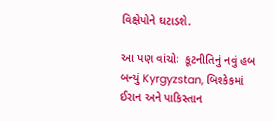વિક્ષેપોને ઘટાડશે.

આ પણ વાંચોઃ  કૂટનીતિનું નવું હબ બન્યું Kyrgyzstan, બિશ્કેકમાં ઈરાન અને પાકિસ્તાન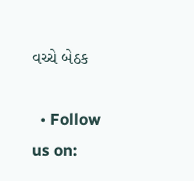વચ્ચે બેઠક

  • Follow us on: